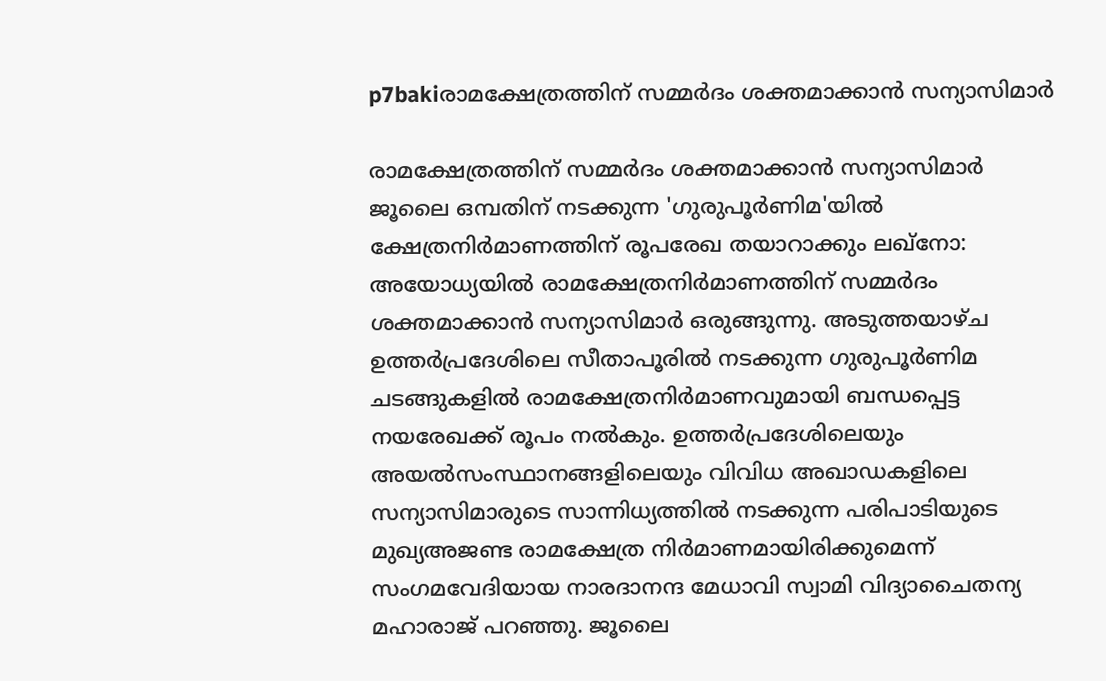p7bakiരാമക്ഷേത്രത്തിന് സമ്മർദം ശക്തമാക്കാൻ സന്യാസിമാർ

രാമക്ഷേത്രത്തിന് സമ്മർദം ശക്തമാക്കാൻ സന്യാസിമാർ ജൂലൈ ഒമ്പതിന് നടക്കുന്ന 'ഗുരുപൂർണിമ'യിൽ ക്ഷേത്രനിർമാണത്തിന് രൂപരേഖ തയാറാക്കും ലഖ്നോ: അയോധ്യയിൽ രാമക്ഷേത്രനിർമാണത്തിന് സമ്മർദം ശക്തമാക്കാൻ സന്യാസിമാർ ഒരുങ്ങുന്നു. അടുത്തയാഴ്ച ഉത്തർപ്രദേശിലെ സീതാപൂരിൽ നടക്കുന്ന ഗുരുപൂർണിമ ചടങ്ങുകളിൽ രാമക്ഷേത്രനിർമാണവുമായി ബന്ധപ്പെട്ട നയരേഖക്ക് രൂപം നൽകും. ഉത്തർപ്രദേശിലെയും അയൽസംസ്ഥാനങ്ങളിലെയും വിവിധ അഖാഡകളിലെ സന്യാസിമാരുടെ സാന്നിധ്യത്തിൽ നടക്കുന്ന പരിപാടിയുടെ മുഖ്യഅജണ്ട രാമക്ഷേത്ര നിർമാണമായിരിക്കുമെന്ന് സംഗമവേദിയായ നാരദാനന്ദ മേധാവി സ്വാമി വിദ്യാചൈതന്യ മഹാരാജ് പറഞ്ഞു. ജൂലൈ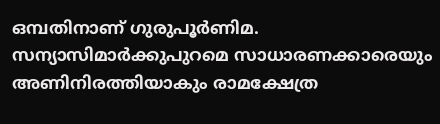ഒമ്പതിനാണ് ഗുരുപൂർണിമ. സന്യാസിമാർക്കുപുറമെ സാധാരണക്കാരെയും അണിനിരത്തിയാകും രാമക്ഷേത്ര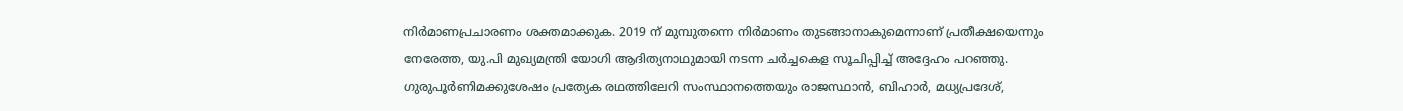നിർമാണപ്രചാരണം ശക്തമാക്കുക. 2019 ന് മുമ്പുതന്നെ നിർമാണം തുടങ്ങാനാകുമെന്നാണ് പ്രതീക്ഷയെന്നും നേരേത്ത, യു.പി മുഖ്യമന്ത്രി യോഗി ആദിത്യനാഥുമായി നടന്ന ചർച്ചകെള സൂചിപ്പിച്ച് അദ്ദേഹം പറഞ്ഞു. ഗുരുപൂർണിമക്കുശേഷം പ്രത്യേക രഥത്തിലേറി സംസ്ഥാനത്തെയും രാജസ്ഥാൻ, ബിഹാർ, മധ്യപ്രദേശ്,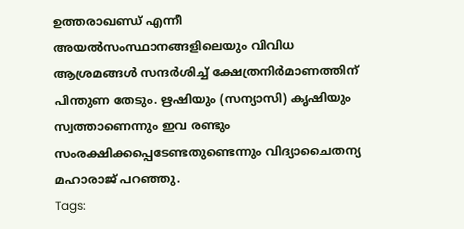ഉത്തരാഖണ്ഡ് എന്നീ അയൽസംസ്ഥാനങ്ങളിലെയും വിവിധ ആശ്രമങ്ങൾ സന്ദർശിച്ച് ക്ഷേത്രനിർമാണത്തിന് പിന്തുണ തേടും. ഋഷിയും (സന്യാസി) കൃഷിയും സ്വത്താണെന്നും ഇവ രണ്ടും സംരക്ഷിക്കപ്പെടേണ്ടതുണ്ടെന്നും വിദ്യാചൈതന്യ മഹാരാജ് പറഞ്ഞു.
Tags: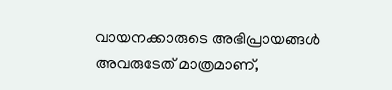വായനക്കാരുടെ അഭിപ്രായങ്ങള്‍ അവരുടേത് മാത്രമാണ്,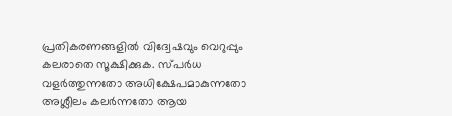പ്രതികരണങ്ങളിൽ വിദ്വേഷവും വെറുപ്പും കലരാതെ സൂക്ഷിക്കുക. സ്പർധ വളർത്തുന്നതോ അധിക്ഷേപമാകുന്നതോ അശ്ലീലം കലർന്നതോ ആയ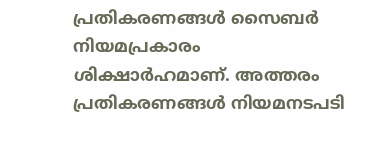പ്രതികരണങ്ങൾ സൈബർ നിയമപ്രകാരം ശിക്ഷാർഹമാണ്. അത്തരം പ്രതികരണങ്ങൾ നിയമനടപടി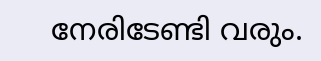നേരിടേണ്ടി വരും.